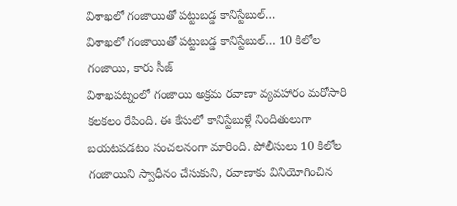విశాఖలో గంజాయితో పట్టుబడ్డ కానిస్టేబుల్…
విశాఖలో గంజాయితో పట్టుబడ్డ కానిస్టేబుల్… 10 కిలోల గంజాయి, కారు సీజ్
విశాఖపట్నంలో గంజాయి అక్రమ రవాణా వ్యవహారం మరోసారి కలకలం రేపింది. ఈ కేసులో కానిస్టేబుళ్లే నిందితులుగా బయటపడటం సంచలనంగా మారింది. పోలీసులు 10 కిలోల గంజాయిని స్వాధీనం చేసుకుని, రవాణాకు వినియోగించిన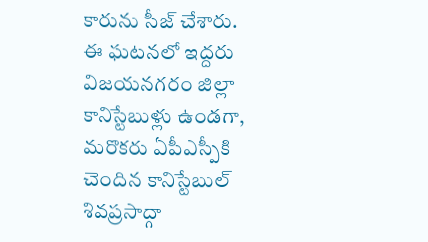కారును సీజ్ చేశారు.
ఈ ఘటనలో ఇద్దరు విజయనగరం జిల్లా కానిస్టేబుళ్లు ఉండగా, మరొకరు ఏపీఎస్పీకి చెందిన కానిస్టేబుల్ శివప్రసాద్గా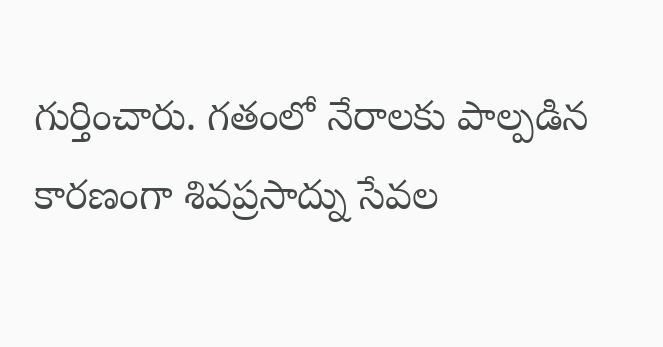గుర్తించారు. గతంలో నేరాలకు పాల్పడిన కారణంగా శివప్రసాద్ను సేవల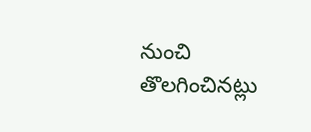నుంచి తొలగించినట్లు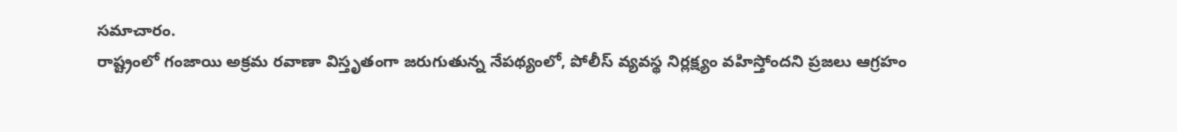సమాచారం.
రాష్ట్రంలో గంజాయి అక్రమ రవాణా విస్తృతంగా జరుగుతున్న నేపథ్యంలో, పోలీస్ వ్యవస్థ నిర్లక్ష్యం వహిస్తోందని ప్రజలు ఆగ్రహం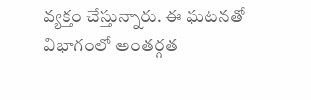వ్యక్తం చేస్తున్నారు. ఈ ఘటనతో విభాగంలో అంతర్గత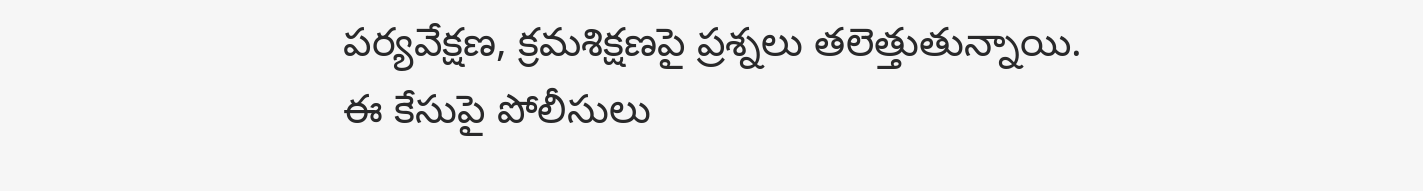పర్యవేక్షణ, క్రమశిక్షణపై ప్రశ్నలు తలెత్తుతున్నాయి.
ఈ కేసుపై పోలీసులు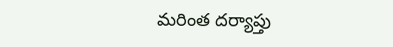మరింత దర్యాప్తు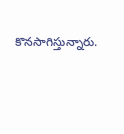కొనసాగిస్తున్నారు.